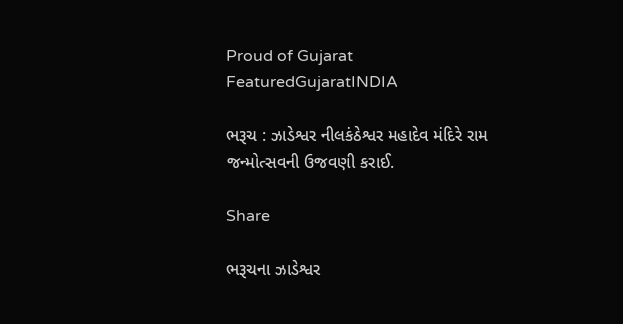Proud of Gujarat
FeaturedGujaratINDIA

ભરૂચ : ઝાડેશ્વર નીલકંઠેશ્વર મહાદેવ મંદિરે રામ જન્મોત્સવની ઉજવણી કરાઈ.

Share

ભરૂચના ઝાડેશ્વર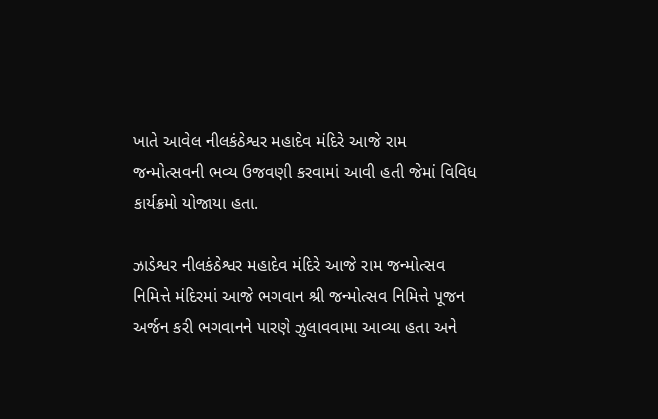ખાતે આવેલ નીલકંઠેશ્વર મહાદેવ મંદિરે આજે રામ જન્મોત્સવની ભવ્ય ઉજવણી કરવામાં આવી હતી જેમાં વિવિધ કાર્યક્રમો યોજાયા હતા.

ઝાડેશ્વર નીલકંઠેશ્વર મહાદેવ મંદિરે આજે રામ જન્મોત્સવ નિમિત્તે મંદિરમાં આજે ભગવાન શ્રી જન્મોત્સવ નિમિત્તે પૂજન અર્જન કરી ભગવાનને પારણે ઝુલાવવામા આવ્યા હતા અને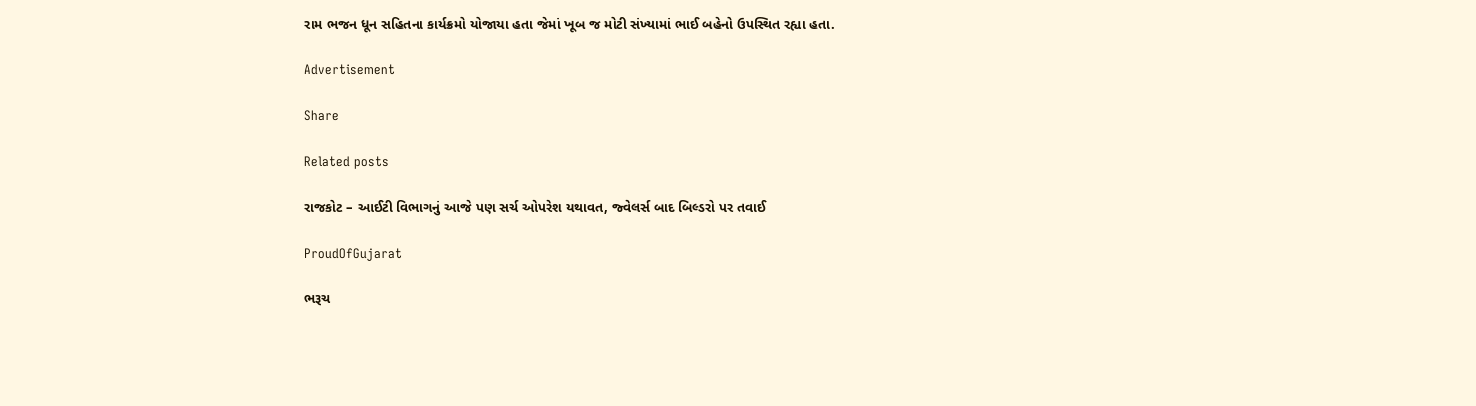રામ ભજન ધૂન સહિતના કાર્યક્રમો યોજાયા હતા જેમાં ખૂબ જ મોટી સંખ્યામાં ભાઈ બહેનો ઉપસ્થિત રહ્યા હતા.

Advertisement

Share

Related posts

રાજકોટ – આઈટી વિભાગનું આજે પણ સર્ચ ઓપરેશ યથાવત, જ્વેલર્સ બાદ બિલ્ડરો પર તવાઈ

ProudOfGujarat

ભરૂચ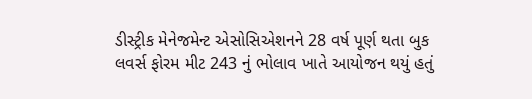ડીસ્ટ્રીક મેનેજમેન્ટ એસોસિએશનને 28 વર્ષ પૂર્ણ થતા બુક લવર્સ ફોરમ મીટ 243 નું ભોલાવ ખાતે આયોજન થયું હતું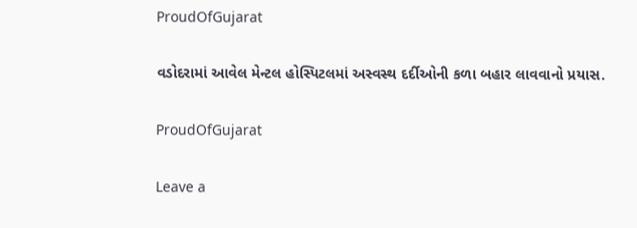ProudOfGujarat

વડોદરામાં આવેલ મેન્ટલ હોસ્પિટલમાં અસ્વસ્થ દર્દીઓની કળા બહાર લાવવાનો પ્રયાસ.

ProudOfGujarat

Leave a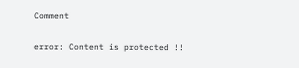Comment

error: Content is protected !!